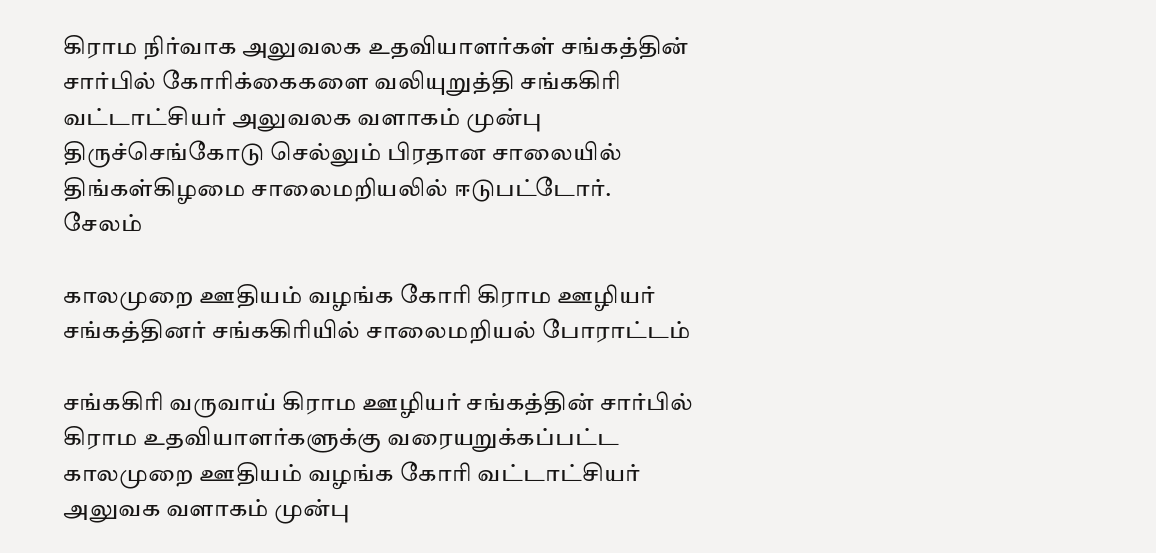கிராம நிர்வாக அலுவலக உதவியாளர்கள் சங்கத்தின் சார்பில் கோரிக்கைகளை வலியுறுத்தி சங்ககிரி வட்டாட்சியர் அலுவலக வளாகம் முன்பு திருச்செங்கோடு செல்லும் பிரதான சாலையில் திங்கள்கிழமை சாலைமறியலில் ஈடுபட்டோர்.
சேலம்

காலமுறை ஊதியம் வழங்க கோரி கிராம ஊழியர் சங்கத்தினர் சங்ககிரியில் சாலைமறியல் போராட்டம்

சங்ககிரி வருவாய் கிராம ஊழியர் சங்கத்தின் சார்பில் கிராம உதவியாளர்களுக்கு வரையறுக்கப்பட்ட காலமுறை ஊதியம் வழங்க கோரி வட்டாட்சியர் அலுவக வளாகம் முன்பு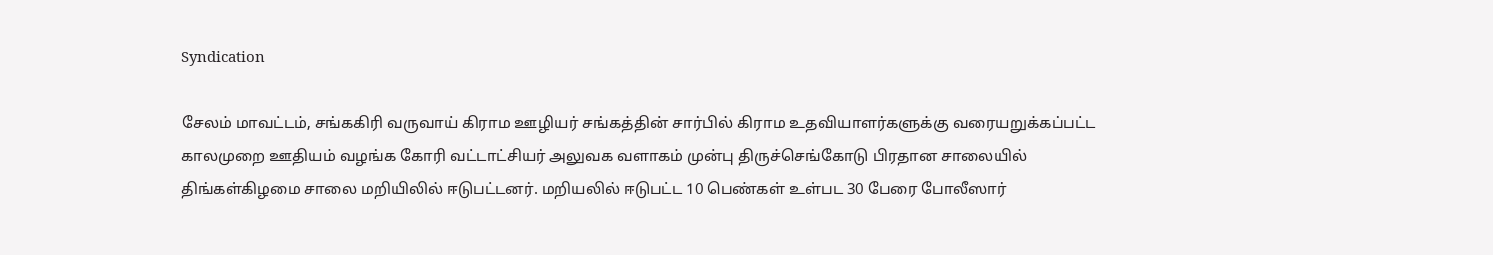Syndication

சேலம் மாவட்டம், சங்ககிரி வருவாய் கிராம ஊழியர் சங்கத்தின் சார்பில் கிராம உதவியாளர்களுக்கு வரையறுக்கப்பட்ட காலமுறை ஊதியம் வழங்க கோரி வட்டாட்சியர் அலுவக வளாகம் முன்பு திருச்செங்கோடு பிரதான சாலையில் திங்கள்கிழமை சாலை மறியிலில் ஈடுபட்டனர். மறியலில் ஈடுபட்ட 10 பெண்கள் உள்பட 30 பேரை போலீஸார்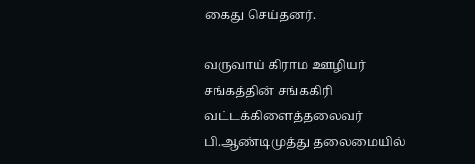கைது செய்தனர்.

வருவாய் கிராம ஊழியர் சங்கத்தின் சங்ககிரி வட்டக்கிளைத்தலைவர் பி.ஆண்டிமுத்து தலைமையில்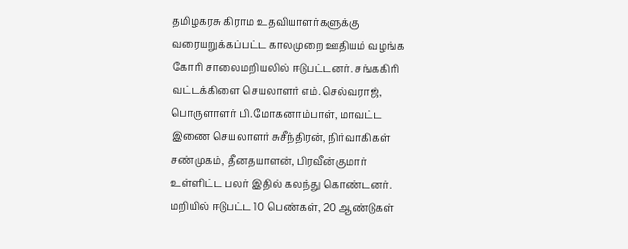தமிழகரசு கிராம உதவியாளர்களுக்கு வரையறுக்கப்பட்ட காலமுறை ஊதியம் வழங்க கோரி சாலைமறியலில் ஈடுபட்டனர். சங்ககிரி வட்டக்கிளை செயலாளர் எம்.செல்வராஜ், பொருளாளர் பி.மோகனாம்பாள், மாவட்ட இணை செயலாளர் சுசீந்திரன், நிர்வாகிகள் சண்முகம், தீனதயாளன், பிரவீன்குமார் உள்ளிட்ட பலர் இதில் கலந்து கொண்டனர். மறியில் ஈடுபட்ட 10 பெண்கள், 20 ஆண்டுகள்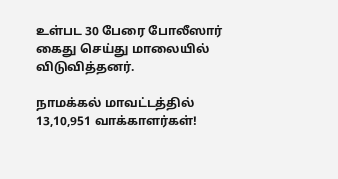உள்பட 30 பேரை போலீஸார் கைது செய்து மாலையில் விடுவித்தனர்.

நாமக்கல் மாவட்டத்தில் 13,10,951 வாக்காளர்கள்!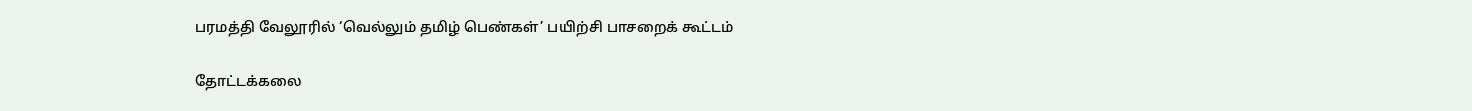பரமத்தி வேலூரில் ‘வெல்லும் தமிழ் பெண்கள்’ பயிற்சி பாசறைக் கூட்டம்

தோட்டக்கலை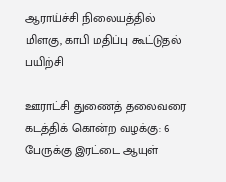ஆராய்ச்சி நிலையத்தில் மிளகு, காபி மதிப்பு கூட்டுதல் பயிற்சி

ஊராட்சி துணைத் தலைவரை கடத்திக் கொன்ற வழக்கு: 6 பேருக்கு இரட்டை ஆயுள்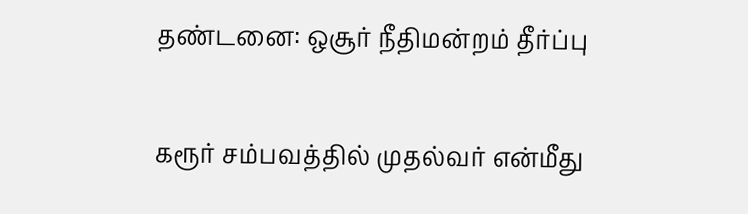தண்டனை: ஒசூர் நீதிமன்றம் தீர்ப்பு

கரூர் சம்பவத்தில் முதல்வர் என்மீது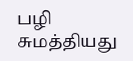பழி சுமத்தியது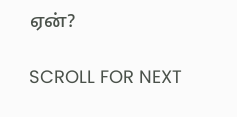ஏன்?

SCROLL FOR NEXT